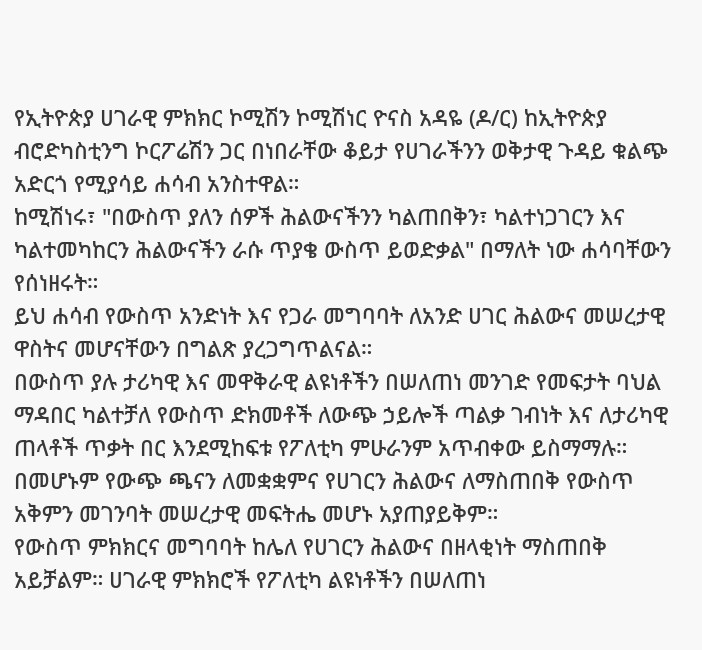የኢትዮጵያ ሀገራዊ ምክክር ኮሚሽን ኮሚሽነር ዮናስ አዳዬ (ዶ/ር) ከኢትዮጵያ ብሮድካስቲንግ ኮርፖሬሽን ጋር በነበራቸው ቆይታ የሀገራችንን ወቅታዊ ጉዳይ ቁልጭ አድርጎ የሚያሳይ ሐሳብ አንስተዋል።
ከሚሽነሩ፣ "በውስጥ ያለን ሰዎች ሕልውናችንን ካልጠበቅን፣ ካልተነጋገርን እና ካልተመካከርን ሕልውናችን ራሱ ጥያቄ ውስጥ ይወድቃል" በማለት ነው ሐሳባቸውን የሰነዘሩት።
ይህ ሐሳብ የውስጥ አንድነት እና የጋራ መግባባት ለአንድ ሀገር ሕልውና መሠረታዊ ዋስትና መሆናቸውን በግልጽ ያረጋግጥልናል።
በውስጥ ያሉ ታሪካዊ እና መዋቅራዊ ልዩነቶችን በሠለጠነ መንገድ የመፍታት ባህል ማዳበር ካልተቻለ የውስጥ ድክመቶች ለውጭ ኃይሎች ጣልቃ ገብነት እና ለታሪካዊ ጠላቶች ጥቃት በር እንደሚከፍቱ የፖለቲካ ምሁራንም አጥብቀው ይስማማሉ።
በመሆኑም የውጭ ጫናን ለመቋቋምና የሀገርን ሕልውና ለማስጠበቅ የውስጥ አቅምን መገንባት መሠረታዊ መፍትሔ መሆኑ አያጠያይቅም።
የውስጥ ምክክርና መግባባት ከሌለ የሀገርን ሕልውና በዘላቂነት ማስጠበቅ አይቻልም። ሀገራዊ ምክክሮች የፖለቲካ ልዩነቶችን በሠለጠነ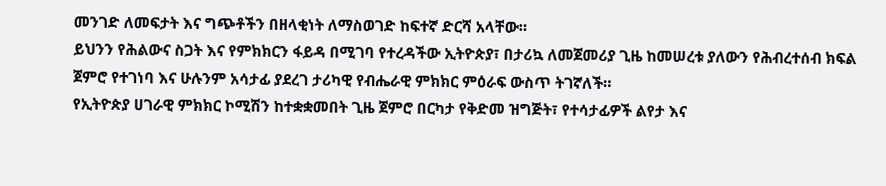መንገድ ለመፍታት እና ግጭቶችን በዘላቂነት ለማስወገድ ከፍተኛ ድርሻ አላቸው።
ይህንን የሕልውና ስጋት እና የምክክርን ፋይዳ በሚገባ የተረዳችው ኢትዮጵያ፣ በታሪኳ ለመጀመሪያ ጊዜ ከመሠረቱ ያለውን የሕብረተሰብ ክፍል ጀምሮ የተገነባ እና ሁሉንም አሳታፊ ያደረገ ታሪካዊ የብሔራዊ ምክክር ምዕራፍ ውስጥ ትገኛለች።
የኢትዮጵያ ሀገራዊ ምክክር ኮሚሽን ከተቋቋመበት ጊዜ ጀምሮ በርካታ የቅድመ ዝግጅት፣ የተሳታፊዎች ልየታ እና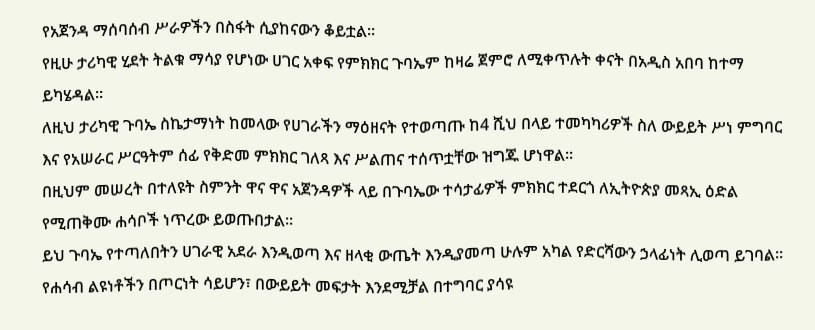የአጀንዳ ማሰባሰብ ሥራዎችን በስፋት ሲያከናውን ቆይቷል።
የዚሁ ታሪካዊ ሂደት ትልቁ ማሳያ የሆነው ሀገር አቀፍ የምክክር ጉባኤም ከዛሬ ጀምሮ ለሚቀጥሉት ቀናት በአዲስ አበባ ከተማ ይካሄዳል።
ለዚህ ታሪካዊ ጉባኤ ስኬታማነት ከመላው የሀገራችን ማዕዘናት የተወጣጡ ከ4 ሺህ በላይ ተመካካሪዎች ስለ ውይይት ሥነ ምግባር እና የአሠራር ሥርዓትም ሰፊ የቅድመ ምክክር ገለጻ እና ሥልጠና ተሰጥቷቸው ዝግጁ ሆነዋል።
በዚህም መሠረት በተለዩት ስምንት ዋና ዋና አጀንዳዎች ላይ በጉባኤው ተሳታፊዎች ምክክር ተደርጎ ለኢትዮጵያ መጻኢ ዕድል የሚጠቅሙ ሐሳቦች ነጥረው ይወጡበታል፡፡
ይህ ጉባኤ የተጣለበትን ሀገራዊ አደራ እንዲወጣ እና ዘላቂ ውጤት እንዲያመጣ ሁሉም አካል የድርሻውን ኃላፊነት ሊወጣ ይገባል።
የሐሳብ ልዩነቶችን በጦርነት ሳይሆን፣ በውይይት መፍታት እንደሚቻል በተግባር ያሳዩ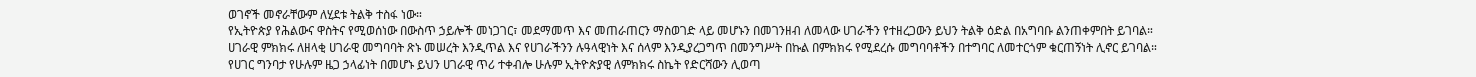ወገኖች መኖራቸውም ለሂደቱ ትልቅ ተስፋ ነው።
የኢትዮጵያ የሕልውና ዋስትና የሚወሰነው በውስጥ ኃይሎች መነጋገር፣ መደማመጥ እና መጠራጠርን ማስወገድ ላይ መሆኑን በመገንዘብ ለመላው ሀገራችን የተዘረጋውን ይህን ትልቅ ዕድል በአግባቡ ልንጠቀምበት ይገባል።
ሀገራዊ ምክክሩ ለዘላቂ ሀገራዊ መግባባት ጽኑ መሠረት እንዲጥል እና የሀገራችንን ሉዓላዊነት እና ሰላም እንዲያረጋግጥ በመንግሥት በኩል በምክክሩ የሚደረሱ መግባባቶችን በተግባር ለመተርጎም ቁርጠኝነት ሊኖር ይገባል።
የሀገር ግንባታ የሁሉም ዜጋ ኃላፊነት በመሆኑ ይህን ሀገራዊ ጥሪ ተቀብሎ ሁሉም ኢትዮጵያዊ ለምክክሩ ስኬት የድርሻውን ሊወጣ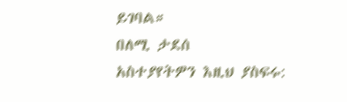ይገባል።
በለሚ ታደሰ
አስተያየትዎን እዚህ ያስፍሩ: